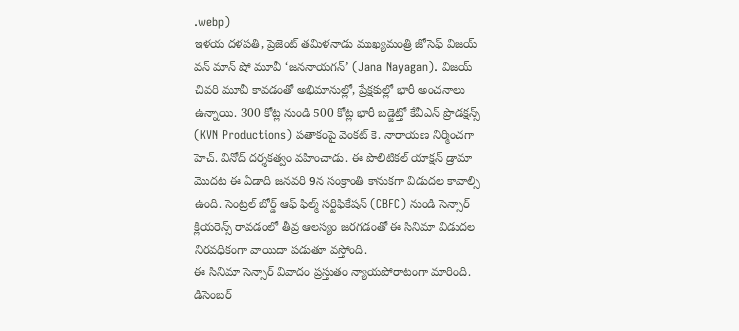.webp)
ఇళయ దళపతి, ప్రెజెంట్ తమిళనాడు ముఖ్యమంత్రి జోసెఫ్ విజయ్ వన్ మాన్ షో మూవీ ‘జననాయగన్’ (Jana Nayagan). విజయ్ చివరి మూవీ కావడంతో అభిమానుల్లో, ప్రేక్షకుల్లో భారీ అంచనాలు ఉన్నాయి. 300 కోట్ల నుండి 500 కోట్ల భారీ బడ్జెట్తో కేవీఎన్ ప్రొడక్షన్స్ (KVN Productions) పతాకంపై వెంకట్ కె. నారాయణ నిర్మించగా హెచ్. వినోద్ దర్శకత్వం వహించాడు. ఈ పొలిటికల్ యాక్షన్ డ్రామా మొదట ఈ ఏడాది జనవరి 9న సంక్రాంతి కానుకగా విడుదల కావాల్సి ఉంది. సెంట్రల్ బోర్డ్ ఆఫ్ ఫిల్మ్ సర్టిఫికేషన్ (CBFC) నుండి సెన్సార్ క్లియరెన్స్ రావడంలో తీవ్ర ఆలస్యం జరగడంతో ఈ సినిమా విడుదల నిరవధికంగా వాయిదా పడుతూ వస్తోంది.
ఈ సినిమా సెన్సార్ వివాదం ప్రస్తుతం న్యాయపోరాటంగా మారింది. డిసెంబర్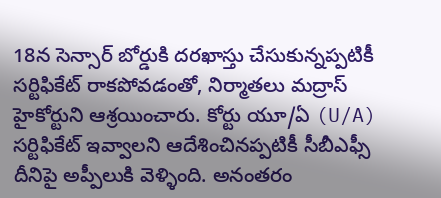18న సెన్సార్ బోర్డుకి దరఖాస్తు చేసుకున్నప్పటికీ సర్టిఫికేట్ రాకపోవడంతో, నిర్మాతలు మద్రాస్ హైకోర్టుని ఆశ్రయించారు. కోర్టు యూ/ఏ (U/A) సర్టిఫికేట్ ఇవ్వాలని ఆదేశించినప్పటికీ సీబీఎఫ్సీ దీనిపై అప్పీలుకి వెళ్ళింది. అనంతరం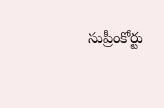సుప్రీంకోర్టు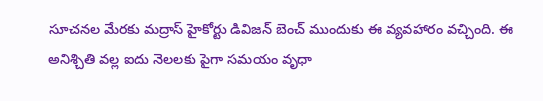సూచనల మేరకు మద్రాస్ హైకోర్టు డివిజన్ బెంచ్ ముందుకు ఈ వ్యవహారం వచ్చింది. ఈ అనిశ్చితి వల్ల ఐదు నెలలకు పైగా సమయం వృధా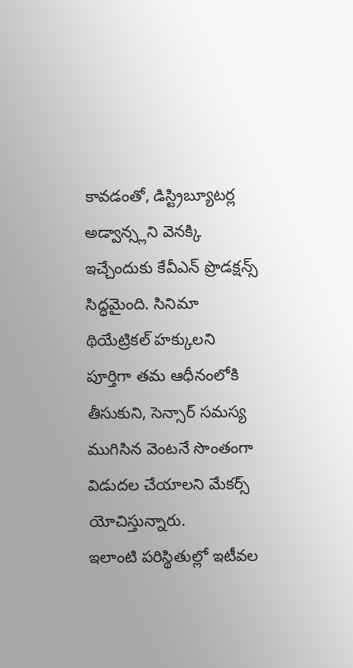కావడంతో, డిస్ట్రిబ్యూటర్ల అడ్వాన్స్లని వెనక్కి ఇచ్చేందుకు కేవీఎన్ ప్రొడక్షన్స్ సిద్ధమైంది. సినిమా థియేట్రికల్ హక్కులని పూర్తిగా తమ ఆధీనంలోకి తీసుకుని, సెన్సార్ సమస్య ముగిసిన వెంటనే సొంతంగా విడుదల చేయాలని మేకర్స్ యోచిస్తున్నారు.
ఇలాంటి పరిస్థితుల్లో ఇటీవల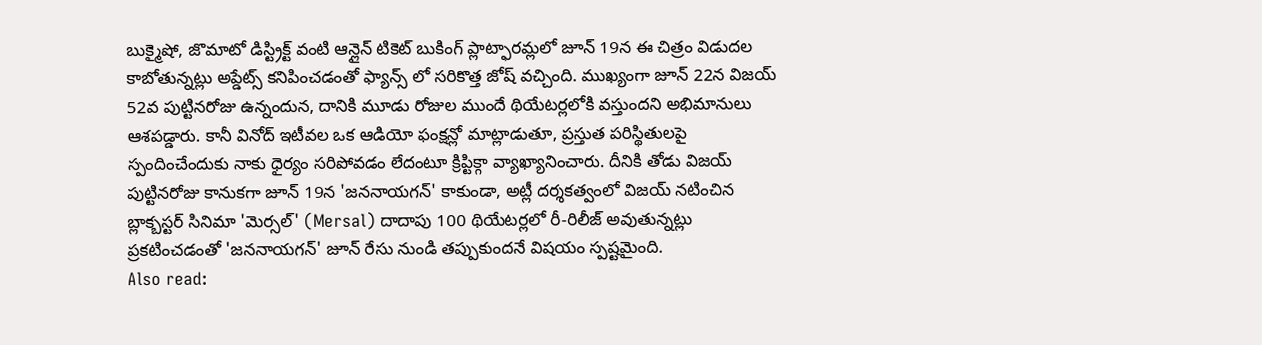బుక్మైషో, జొమాటో డిస్ట్రిక్ట్ వంటి ఆన్లైన్ టికెట్ బుకింగ్ ప్లాట్ఫారమ్లలో జూన్ 19న ఈ చిత్రం విడుదల కాబోతున్నట్లు అప్డేట్స్ కనిపించడంతో ఫ్యాన్స్ లో సరికొత్త జోష్ వచ్చింది. ముఖ్యంగా జూన్ 22న విజయ్ 52వ పుట్టినరోజు ఉన్నందున, దానికి మూడు రోజుల ముందే థియేటర్లలోకి వస్తుందని అభిమానులు ఆశపడ్డారు. కానీ వినోద్ ఇటీవల ఒక ఆడియో ఫంక్షన్లో మాట్లాడుతూ, ప్రస్తుత పరిస్థితులపై స్పందించేందుకు నాకు ధైర్యం సరిపోవడం లేదంటూ క్రిప్టిక్గా వ్యాఖ్యానించారు. దీనికి తోడు విజయ్ పుట్టినరోజు కానుకగా జూన్ 19న 'జననాయగన్' కాకుండా, అట్లీ దర్శకత్వంలో విజయ్ నటించిన బ్లాక్బస్టర్ సినిమా 'మెర్సల్' (Mersal) దాదాపు 100 థియేటర్లలో రీ-రిలీజ్ అవుతున్నట్లు ప్రకటించడంతో 'జననాయగన్' జూన్ రేసు నుండి తప్పుకుందనే విషయం స్పష్టమైంది.
Also read: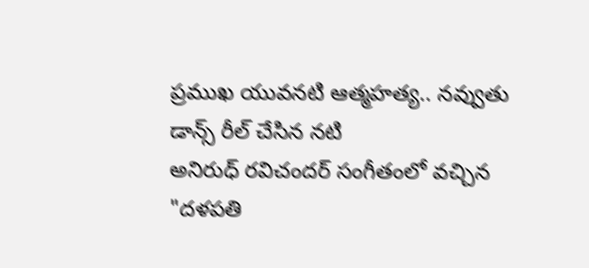ప్రముఖ యువనటి ఆత్మహత్య.. నవ్వుతు డాన్స్ రీల్ చేసిన నటి
అనిరుధ్ రవిచందర్ సంగీతంలో వచ్చిన "దళపతి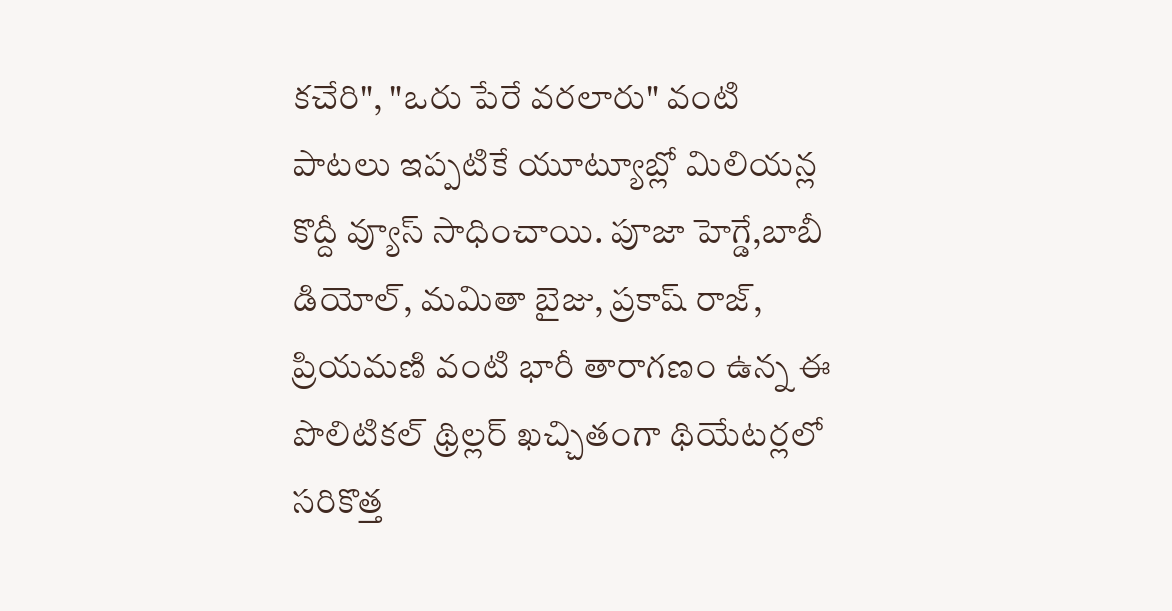కచేరి", "ఒరు పేరే వరలారు" వంటి పాటలు ఇప్పటికే యూట్యూబ్లో మిలియన్ల కొద్దీ వ్యూస్ సాధించాయి. పూజా హెగ్డే,బాబీ డియోల్, మమితా బైజు, ప్రకాష్ రాజ్, ప్రియమణి వంటి భారీ తారాగణం ఉన్న ఈ పొలిటికల్ థ్రిల్లర్ ఖచ్చితంగా థియేటర్లలో సరికొత్త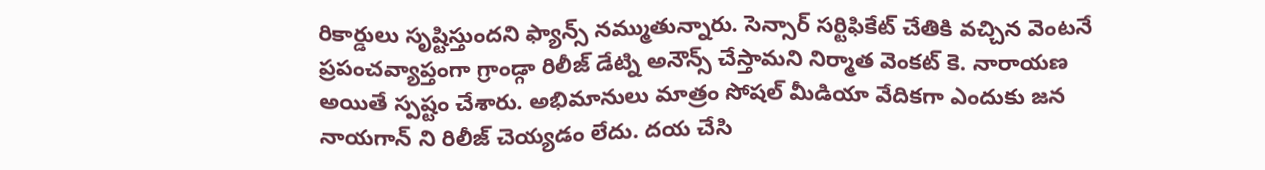రికార్డులు సృష్టిస్తుందని ఫ్యాన్స్ నమ్ముతున్నారు. సెన్సార్ సర్టిఫికేట్ చేతికి వచ్చిన వెంటనే ప్రపంచవ్యాప్తంగా గ్రాండ్గా రిలీజ్ డేట్ని అనౌన్స్ చేస్తామని నిర్మాత వెంకట్ కె. నారాయణ అయితే స్పష్టం చేశారు. అభిమానులు మాత్రం సోషల్ మీడియా వేదికగా ఎందుకు జన నాయగాన్ ని రిలీజ్ చెయ్యడం లేదు. దయ చేసి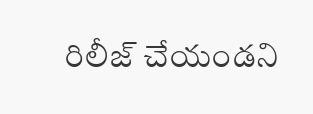రిలీజ్ చేయండని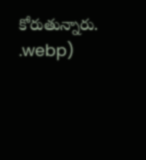కోరుతున్నారు.
.webp)